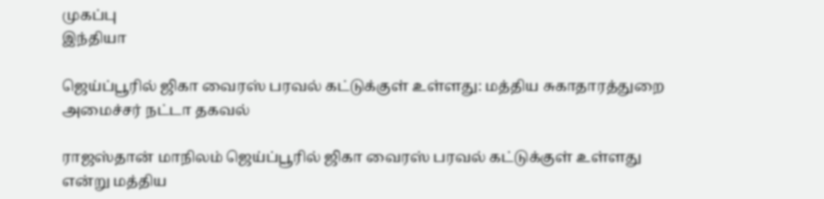முகப்பு
இந்தியா

ஜெய்ப்பூரில் ஜிகா வைரஸ் பரவல் கட்டுக்குள் உள்ளது: மத்திய சுகாதாரத்துறை அமைச்சர் நட்டா தகவல்

ராஜஸ்தான் மாநிலம் ஜெய்ப்பூரில் ஜிகா வைரஸ் பரவல் கட்டுக்குள் உள்ளது என்று மத்திய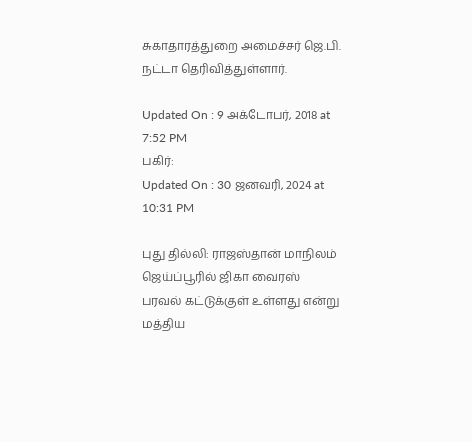சுகாதாரத்துறை அமைச்சர் ஜெ.பி. நட்டா தெரிவித்துள்ளார்.

Updated On : 9 அக்டோபர், 2018 at 7:52 PM
பகிர்:
Updated On : 30 ஜனவரி, 2024 at 10:31 PM

புது தில்லி: ராஜஸ்தான் மாநிலம் ஜெய்ப்பூரில் ஜிகா வைரஸ் பரவல் கட்டுக்குள் உள்ளது என்று மத்திய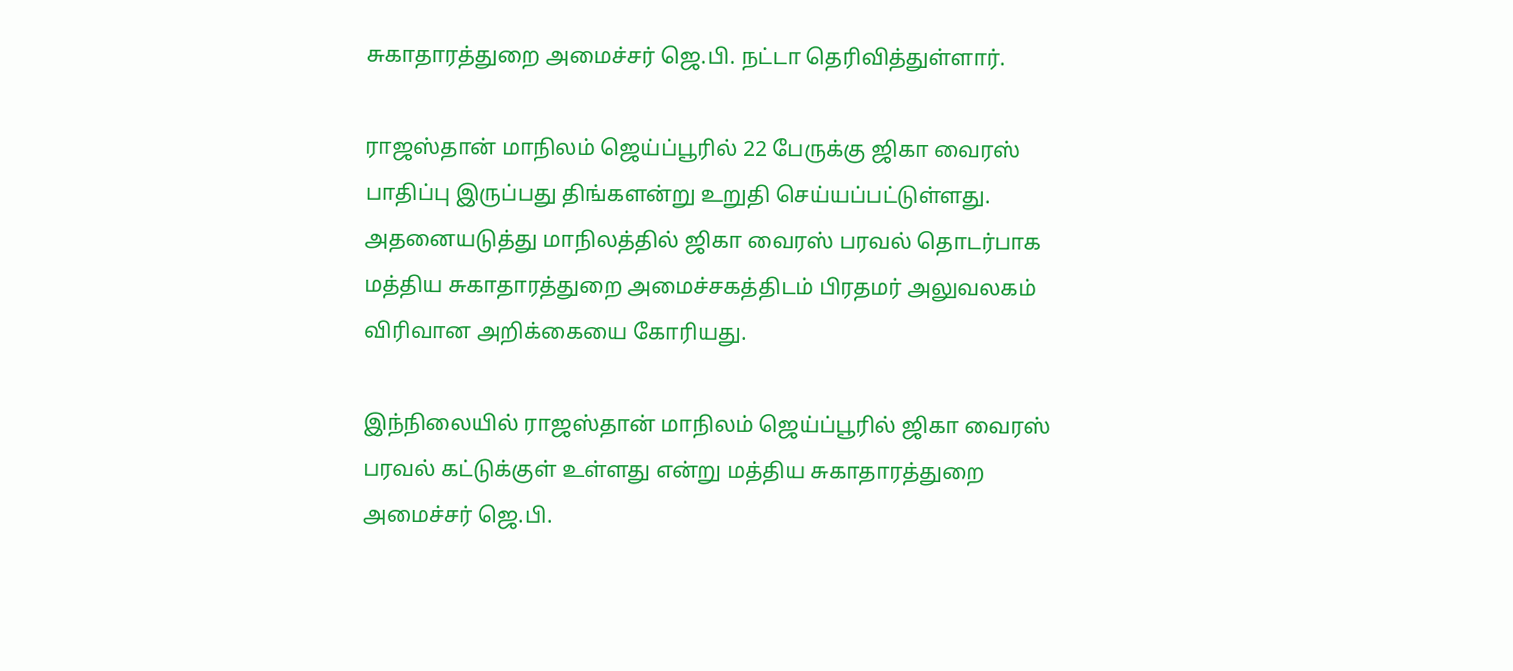சுகாதாரத்துறை அமைச்சர் ஜெ.பி. நட்டா தெரிவித்துள்ளார்.

ராஜஸ்தான் மாநிலம் ஜெய்ப்பூரில் 22 பேருக்கு ஜிகா வைரஸ் பாதிப்பு இருப்பது திங்களன்று உறுதி செய்யப்பட்டுள்ளது.  அதனையடுத்து மாநிலத்தில் ஜிகா வைரஸ் பரவல் தொடர்பாக மத்திய சுகாதாரத்துறை அமைச்சகத்திடம் பிரதமர் அலுவலகம் விரிவான அறிக்கையை கோரியது.

இந்நிலையில் ராஜஸ்தான் மாநிலம் ஜெய்ப்பூரில் ஜிகா வைரஸ் பரவல் கட்டுக்குள் உள்ளது என்று மத்திய சுகாதாரத்துறை அமைச்சர் ஜெ.பி.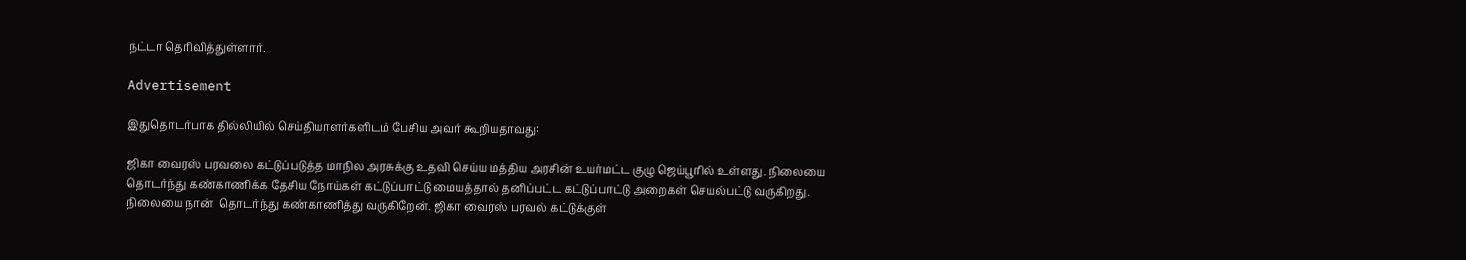நட்டா தெரிவித்துள்ளார்.

Advertisement

இதுதொடர்பாக தில்லியில் செய்தியாளர்களிடம் பேசிய அவர் கூறியதாவது:

ஜிகா வைரஸ் பரவலை கட்டுப்படுத்த மாநில அரசுக்கு உதவி செய்ய மத்திய அரசின் உயர்மட்ட குழு ஜெய்பூரில் உள்ளது. நிலையை தொடர்ந்து கண்காணிக்க தேசிய நோய்கள் கட்டுப்பாட்டு மையத்தால் தனிப்பட்ட கட்டுப்பாட்டு அறைகள் செயல்பட்டு வருகிறது. நிலையை நான்  தொடர்ந்து கண்காணித்து வருகிறேன். ஜிகா வைரஸ் பரவல் கட்டுக்குள்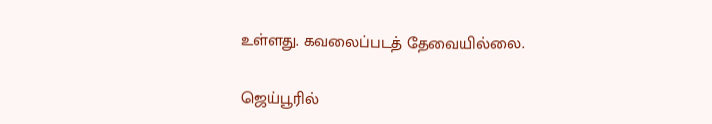உள்ளது. கவலைப்படத் தேவையில்லை.

ஜெய்பூரில்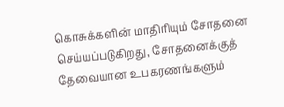கொசுக்களின் மாதிரியும் சோதனை செய்யப்படுகிறது, சோதனைக்குத் தேவையான உபகரணங்களும்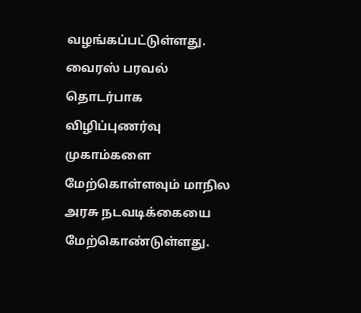வழங்கப்பட்டுள்ளது. வைரஸ் பரவல் தொடர்பாக விழிப்புணர்வு முகாம்களை மேற்கொள்ளவும் மாநில அரசு நடவடிக்கையை மேற்கொண்டுள்ளது.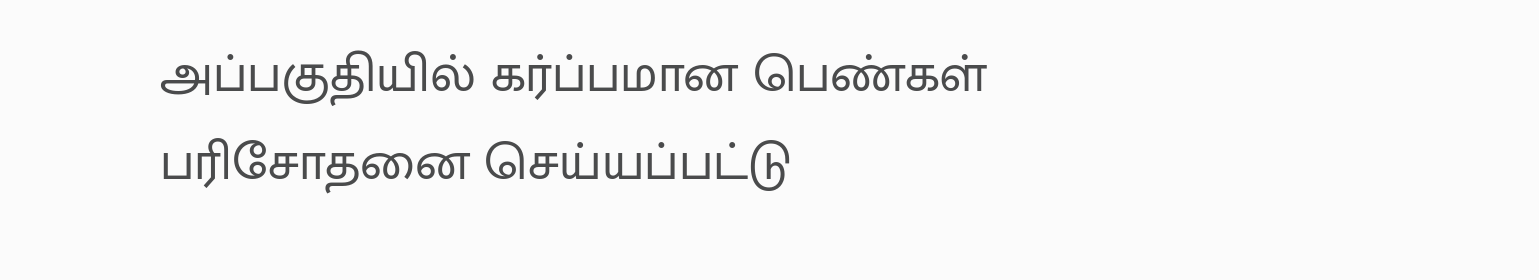அப்பகுதியில் கர்ப்பமான பெண்கள் பரிசோதனை செய்யப்பட்டு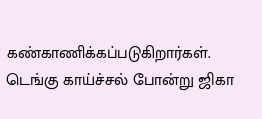கண்காணிக்கப்படுகிறார்கள். டெங்கு காய்ச்சல் போன்று ஜிகா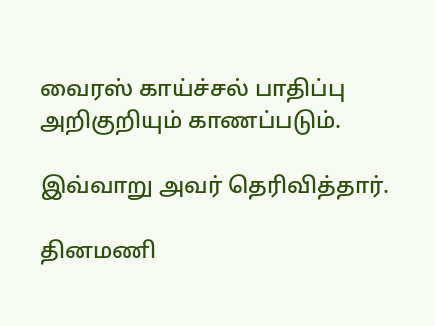வைரஸ் காய்ச்சல் பாதிப்பு அறிகுறியும் காணப்படும்.

இவ்வாறு அவர் தெரிவித்தார்.

தினமணி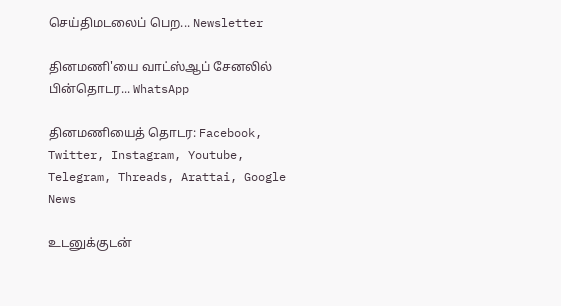செய்திமடலைப் பெற... Newsletter

தினமணி'யை வாட்ஸ்ஆப் சேனலில் பின்தொடர... WhatsApp

தினமணியைத் தொடர: Facebook, Twitter, Instagram, Youtube, Telegram, Threads, Arattai, Google News

உடனுக்குடன்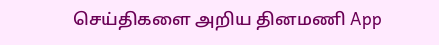செய்திகளை அறிய தினமணி App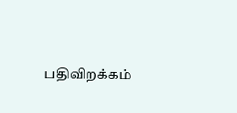பதிவிறக்கம்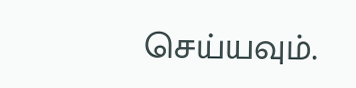செய்யவும்.